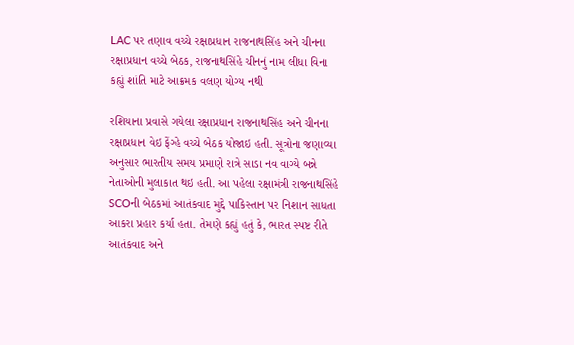LAC પર તણાવ વચ્ચે રક્ષાપ્રધાન રાજનાથસિંહ અને ચીનના રક્ષાપ્રધાન વચ્ચે બેઠક, રાજનાથસિંહે ચીનનું નામ લીધા વિના કહ્યું શાંતિ માટે આક્રમક વલણ યોગ્ય નથી

રશિયાના પ્રવાસે ગયેલા રક્ષાપ્રધાન રાજનાથસિંહ અને ચીનના રક્ષાપ્રધાન વેઇ ફેંગ્હે વચ્ચે બેઠક યોજાઇ હતી. સૂત્રોના જણાવ્યા અનુસાર ભારતીય સમય પ્રમાણે રાત્રે સાડા નવ વાગ્યે બન્ને નેતાઓની મુલાકાત થઇ હતી. આ પહેલા રક્ષામંત્રી રાજનાથસિંહે SCOની બેઠકમાં આતંકવાદ મુદ્દે પાકિસ્તાન પર નિશાન સાધતા આકરા પ્રહાર કર્યા હતા. તેમણે કહ્યું હતું કે, ભારત સ્પષ્ટ રીતે આતંકવાદ અને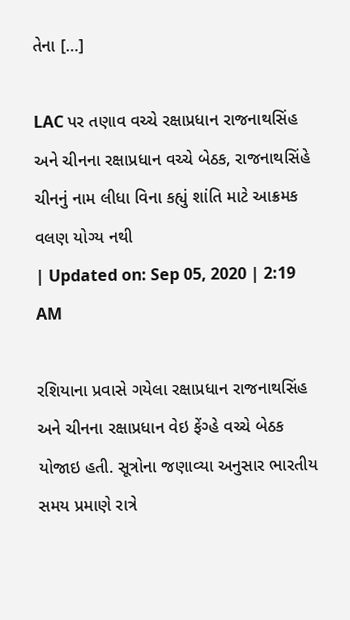તેના […]

LAC પર તણાવ વચ્ચે રક્ષાપ્રધાન રાજનાથસિંહ અને ચીનના રક્ષાપ્રધાન વચ્ચે બેઠક, રાજનાથસિંહે ચીનનું નામ લીધા વિના કહ્યું શાંતિ માટે આક્રમક વલણ યોગ્ય નથી
| Updated on: Sep 05, 2020 | 2:19 AM

રશિયાના પ્રવાસે ગયેલા રક્ષાપ્રધાન રાજનાથસિંહ અને ચીનના રક્ષાપ્રધાન વેઇ ફેંગ્હે વચ્ચે બેઠક યોજાઇ હતી. સૂત્રોના જણાવ્યા અનુસાર ભારતીય સમય પ્રમાણે રાત્રે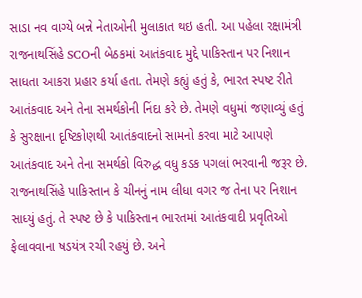સાડા નવ વાગ્યે બન્ને નેતાઓની મુલાકાત થઇ હતી. આ પહેલા રક્ષામંત્રી રાજનાથસિંહે SCOની બેઠકમાં આતંકવાદ મુદ્દે પાકિસ્તાન પર નિશાન સાધતા આકરા પ્રહાર કર્યા હતા. તેમણે કહ્યું હતું કે, ભારત સ્પષ્ટ રીતે આતંકવાદ અને તેના સમર્થકોની નિંદા કરે છે. તેમણે વધુમાં જણાવ્યું હતું કે સુરક્ષાના દૃષ્ટિકોણથી આતંકવાદનો સામનો કરવા માટે આપણે આતંકવાદ અને તેના સમર્થકો વિરુદ્ધ વધુ કડક પગલાં ભરવાની જરૂર છે. રાજનાથસિંહે પાકિસ્તાન કે ચીનનું નામ લીધા વગર જ તેના પર નિશાન સાધ્યું હતું. તે સ્પષ્ટ છે કે પાકિસ્તાન ભારતમાં આતંકવાદી પ્રવૃતિઓ ફેલાવવાના ષડયંત્ર રચી રહયું છે. અને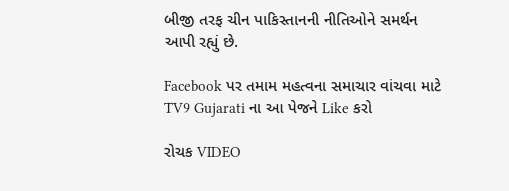બીજી તરફ ચીન પાકિસ્તાનની નીતિઓને સમર્થન આપી રહ્યું છે.

Facebook પર તમામ મહત્વના સમાચાર વાંચવા માટે TV9 Gujarati ના આ પેજને Like કરો

રોચક VIDEO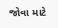જોવા માટે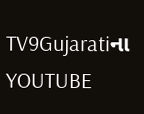TV9Gujaratiના YOUTUBE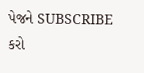પેજને SUBSCRIBE કરો